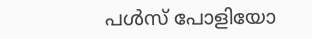പൾസ് പോളിയോ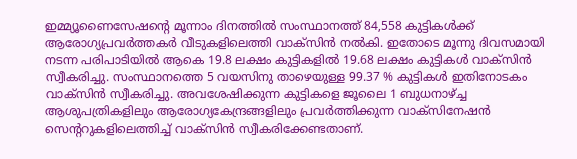ഇമ്മ്യൂണൈസേഷന്റെ മൂന്നാം ദിനത്തിൽ സംസ്ഥാനത്ത് 84,558 കുട്ടികൾക്ക് ആരോഗ്യപ്രവർത്തകർ വീടുകളിലെത്തി വാക്‌സിൻ നൽകി. ഇതോടെ മൂന്നു ദിവസമായി നടന്ന പരിപാടിയിൽ ആകെ 19.8 ലക്ഷം കുട്ടികളിൽ 19.68 ലക്ഷം കുട്ടികൾ വാക്‌സിൻ സ്വീകരിച്ചു. സംസ്ഥാനത്തെ 5 വയസിനു താഴെയുള്ള 99.37 % കുട്ടികൾ ഇതിനോടകം വാക്‌സിൻ സ്വീകരിച്ചു. അവശേഷിക്കുന്ന കുട്ടികളെ ജൂലൈ 1 ബുധനാഴ്ച്ച ആശുപത്രികളിലും ആരോഗ്യകേന്ദ്രങ്ങളിലും പ്രവർത്തിക്കുന്ന വാക്‌സിനേഷൻ സെന്ററുകളിലെത്തിച്ച്‌ വാക്‌സിൻ സ്വീകരിക്കേണ്ടതാണ്.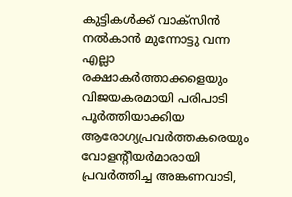കുട്ടികൾക്ക് വാക്‌സിൻ നൽകാൻ മുന്നോട്ടു വന്ന എല്ലാ രക്ഷാകർത്താക്കളെയും വിജയകരമായി പരിപാടി പൂർത്തിയാക്കിയ ആരോഗ്യപ്രവർത്തകരെയും വോളന്റീയർമാരായി പ്രവർത്തിച്ച അങ്കണവാടി,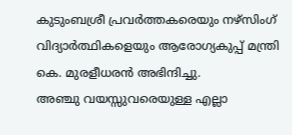കുടുംബശ്രീ പ്രവർത്തകരെയും നഴ്സിംഗ് വിദ്യാർത്ഥികളെയും ആരോഗ്യകുപ്പ് മന്ത്രി കെ. മുരളീധരൻ അഭിന്ദിച്ചു.
അഞ്ചു വയസ്സുവരെയുള്ള എല്ലാ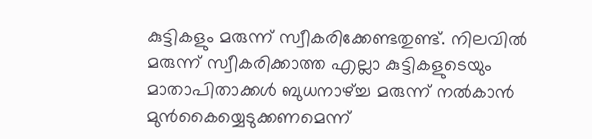കുട്ടികളും മരുന്ന് സ്വീകരിക്കേണ്ടതുണ്ട്. നിലവിൽ മരുന്ന് സ്വീകരിക്കാത്ത എല്ലാ കുട്ടികളുടെയും മാതാപിതാക്കൾ ബുധനാഴ്ച്ച മരുന്ന് നൽകാൻ മുൻകൈയ്യെടുക്കണമെന്ന്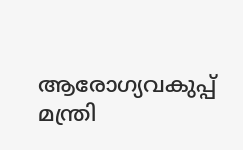ആരോഗ്യവകുപ്പ് മന്ത്രി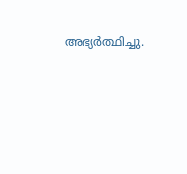അഭ്യർത്ഥിച്ചു.